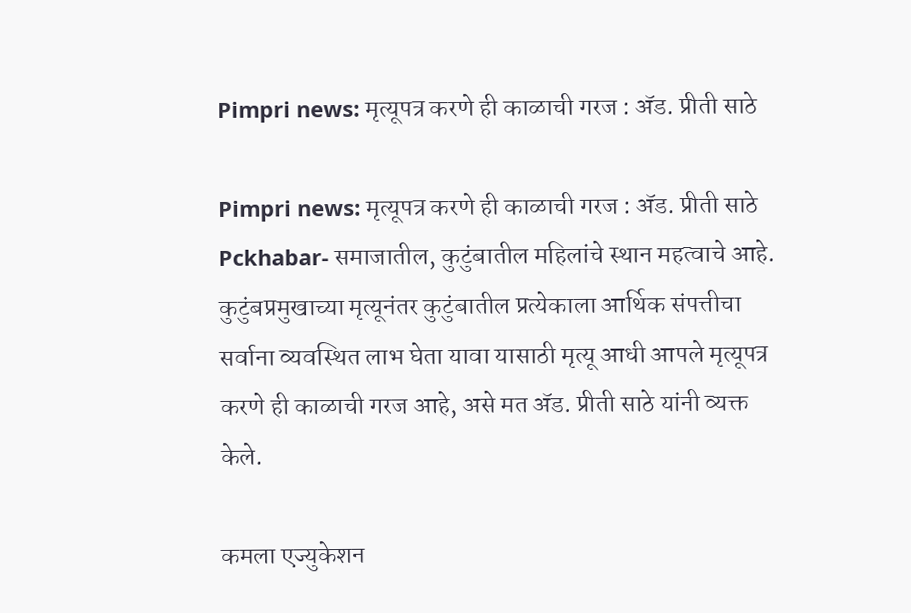Pimpri news: मृत्यूपत्र करणे ही काळाची गरज : अ‍ॅड. प्रीती साठे

Pimpri news: मृत्यूपत्र करणे ही काळाची गरज : अ‍ॅड. प्रीती साठे
Pckhabar- समाजातील, कुटुंबातील महिलांचे स्थान महत्वाचे आहे.   कुटुंबप्रमुखाच्या मृत्यूनंतर कुटुंबातील प्रत्येकाला आर्थिक संपत्तीचा सर्वाना व्यवस्थित लाभ घेता यावा यासाठी मृत्यू आधी आपले मृत्यूपत्र करणे ही काळाची गरज आहे, असे मत अ‍ॅड. प्रीती साठे यांनी व्यक्त केले.

कमला एज्युकेशन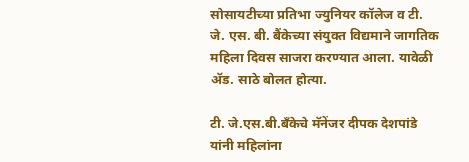सोसायटीच्या प्रतिभा ज्युनियर कॉलेज व टी. जे. एस. बी. बैंकेच्या संयुक्त विद्यमाने जागतिक महिला दिवस साजरा करण्यात आला. यावेळी अ‍ॅड. साठे बोलत होत्या.

टी. जे.एस.बी.बँकेचे मॅनेंजर दीपक देशपांडे यांनी महिलांना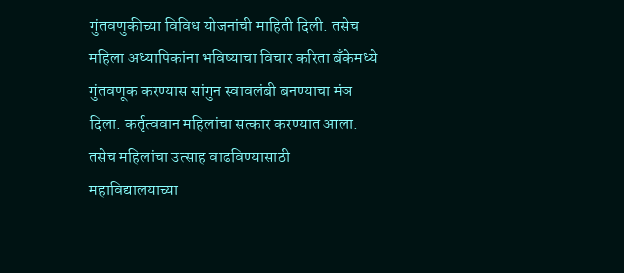गुंतवणुकीच्या विविध योजनांची माहिती दिली. तसेच महिला अध्यापिकांना भविष्याचा विचार करिता बँकेमध्ये गुंतवणूक करण्यास सांगुन स्वावलंबी बनण्याचा मंञ दिला. कर्तृत्ववान महिलांचा सत्कार करण्यात आला. तसेच महिलांचा उत्साह वाढविण्यासाठी महाविद्यालयाच्या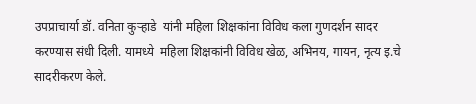उपप्राचार्या डॉ. वनिता कुर्‍हाडे  यांनी महिला शिक्षकांना विविध कला गुणदर्शन सादर करण्यास संधी दिली. यामध्ये  महिला शिक्षकांनी विविध खेळ, अभिनय, गायन, नृत्य इ.चे सादरीकरण केले.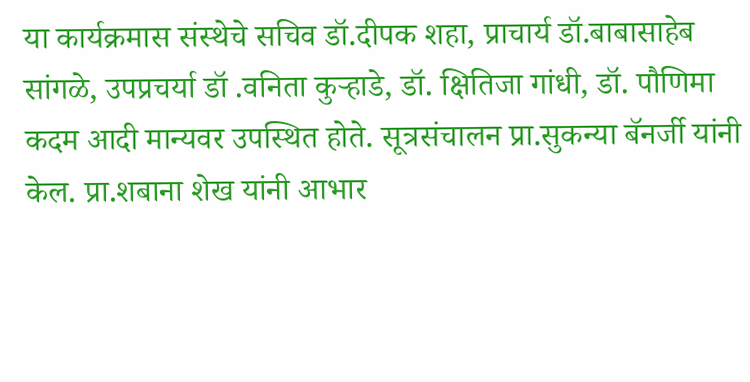या कार्यक्रमास संस्थेचे सचिव डॉ.दीपक शहा, प्राचार्य डॉ.बाबासाहेब सांगळे, उपप्रचर्या डॉ .वनिता कुर्‍हाडे, डॉ. क्षितिजा गांधी, डॉ. पौणिमा कदम आदी मान्यवर उपस्थित होते. सूत्रसंचालन प्रा.सुकन्या बॅनर्जी यांनी केल. प्रा.शबाना शेख यांनी आभार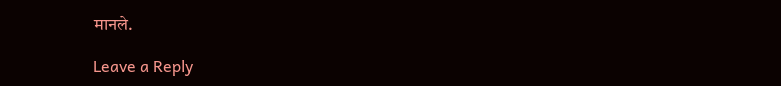मानले.

Leave a Reply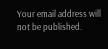Your email address will not be published.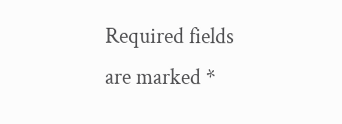Required fields are marked *